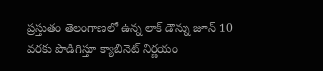ప్రస్తుతం తెలంగాణలో ఉన్న లాక్ డౌన్ను జూన్ 10 వరకు పొడిగిస్తూ క్యాబినెట్ నిర్ణయం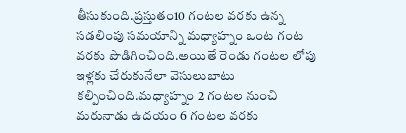తీసుకుంది.ప్రస్తుతం10 గంటల వరకు ఉన్న సడలింపు సమయాన్ని మధ్యాహ్నం ఒంట గంట వరకు పొడిగించింది.అయితే రెండు గంటల లోపు ఇళ్లకు చేరుకునేలా వెసులుబాటు కల్పించింది.మధ్యాహ్నం 2 గంటల నుంచి మరునాడు ఉదయం 6 గంటల వరకు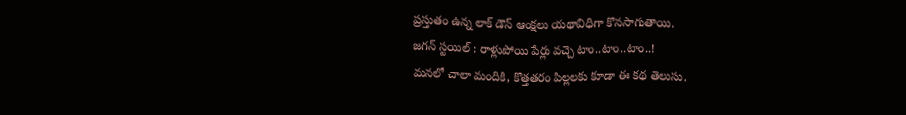ప్రస్తుతం ఉన్న లాక్ డౌన్ ఆంక్షలు యథావిధిగా కొనసాగుతాయి.
జగన్ స్టయిల్ : రాళ్లుపోయి పేర్లు వచ్చె టాం..టాం..టాం..!
మనలో చాలా మందికి, కొత్తతరం పిల్లలకు కూడా ఈ కథ తెలుసు.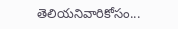తెలియనివారికోసం...